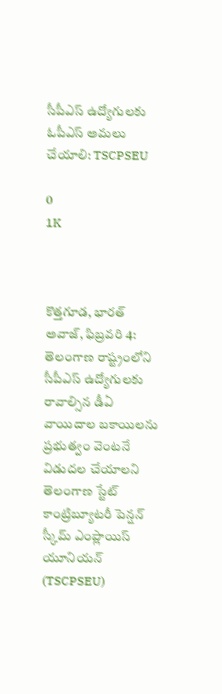సీపీఎస్ ఉద్యోగులకు ఓపీఎస్ అమలు చేయాలి: TSCPSEU

0
1K



కొత్తగూడ, భారత్ అవాజ్, ఫిబ్రవరి 4: తెలంగాణ రాష్ట్రంలోని సీపీఎస్ ఉద్యోగులకు రావాల్సిన డీఏ వాయిదాల బకాయిలను ప్రభుత్వం వెంటనే విడుదల చేయాలని తెలంగాణ స్టేట్ కాంట్రిబ్యూటరీ పెన్షన్ స్కీమ్ ఎంప్లాయిస్ యూనియన్ (TSCPSEU)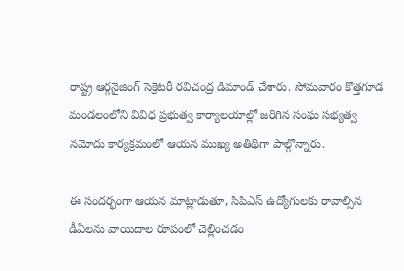రాష్ట్ర ఆర్గనైజింగ్ సెక్రెటరీ రవిచంద్ర డిమాండ్ చేశారు. సోమవారం కొత్తగూడ మండలంలోని వివిధ ప్రభుత్వ కార్యాలయాల్లో జరిగిన సంఘ సభ్యత్వ నమోదు కార్యక్రమంలో ఆయన ముఖ్య అతిథిగా పాల్గొన్నారు.

ఈ సందర్భంగా ఆయన మాట్లాడుతూ, సిపిఎస్ ఉద్యోగులకు రావాల్సిన డీఏలను వాయిదాల రూపంలో చెల్లించడం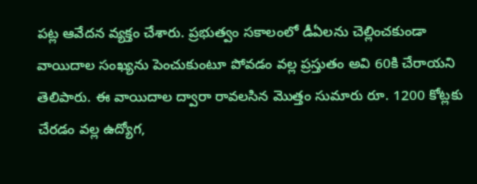పట్ల ఆవేదన వ్యక్తం చేశారు. ప్రభుత్వం సకాలంలో డీఏలను చెల్లించకుండా వాయిదాల సంఖ్యను పెంచుకుంటూ పోవడం వల్ల ప్రస్తుతం అవి 60కి చేరాయని తెలిపారు. ఈ వాయిదాల ద్వారా రావలసిన మొత్తం సుమారు రూ. 1200 కోట్లకు చేరడం వల్ల ఉద్యోగ,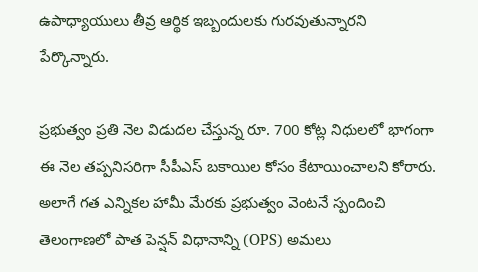ఉపాధ్యాయులు తీవ్ర ఆర్థిక ఇబ్బందులకు గురవుతున్నారని పేర్కొన్నారు.

ప్రభుత్వం ప్రతి నెల విడుదల చేస్తున్న రూ. 700 కోట్ల నిధులలో భాగంగా ఈ నెల తప్పనిసరిగా సీపీఎస్ బకాయిల కోసం కేటాయించాలని కోరారు. అలాగే గత ఎన్నికల హామీ మేరకు ప్రభుత్వం వెంటనే స్పందించి తెలంగాణలో పాత పెన్షన్ విధానాన్ని (OPS) అమలు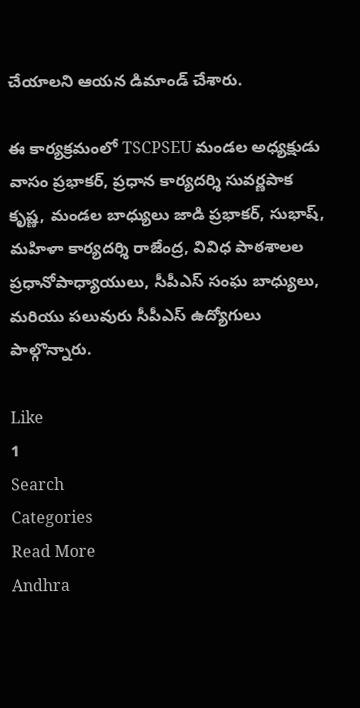చేయాలని ఆయన డిమాండ్ చేశారు.

ఈ కార్యక్రమంలో TSCPSEU మండల అధ్యక్షుడు వాసం ప్రభాకర్, ప్రధాన కార్యదర్శి సువర్ణపాక కృష్ణ, మండల బాధ్యులు జాడి ప్రభాకర్, సుభాష్, మహిళా కార్యదర్శి రాజేంద్ర, వివిధ పాఠశాలల ప్రధానోపాధ్యాయులు, సీపీఎస్ సంఘ బాధ్యులు, మరియు పలువురు సీపీఎస్ ఉద్యోగులు పాల్గొన్నారు.

Like
1
Search
Categories
Read More
Andhra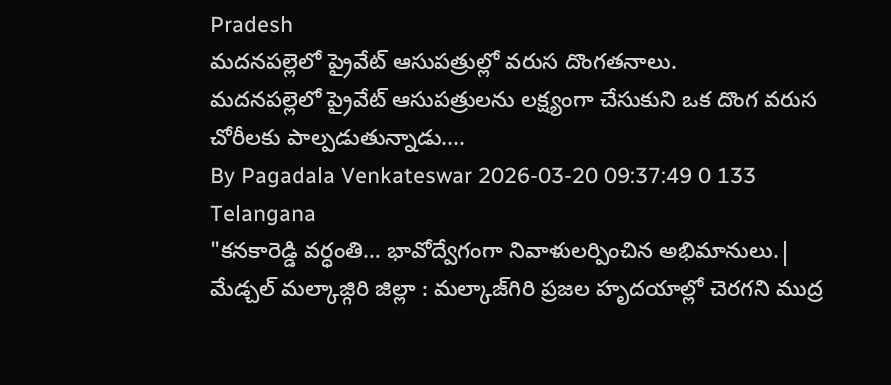Pradesh
మదనపల్లెలో ప్రైవేట్ ఆసుపత్రుల్లో వరుస దొంగతనాలు.
మదనపల్లెలో ప్రైవేట్ ఆసుపత్రులను లక్ష్యంగా చేసుకుని ఒక దొంగ వరుస చోరీలకు పాల్పడుతున్నాడు....
By Pagadala Venkateswar 2026-03-20 09:37:49 0 133
Telangana
"కనకారెడ్డి వర్ధంతి… భావోద్వేగంగా నివాళులర్పించిన అభిమానులు.|
మేడ్చల్ మల్కాజ్గిరి జిల్లా : మల్కాజ్‌గిరి ప్రజల హృదయాల్లో చెరగని ముద్ర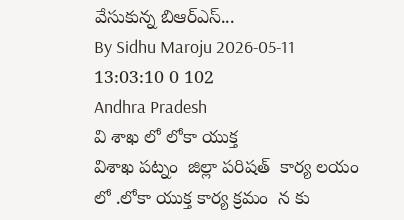వేసుకున్న బిఆర్ఎస్...
By Sidhu Maroju 2026-05-11 13:03:10 0 102
Andhra Pradesh
వి శాఖ లో లోకా యుక్త
విశాఖ పట్నం  జిల్లా పరిషత్  కార్య లయం లో .లోకా యుక్త కార్య క్రమం  న కు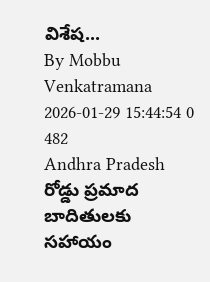విశేష...
By Mobbu Venkatramana 2026-01-29 15:44:54 0 482
Andhra Pradesh
రోడ్డు ప్రమాద బాదితులకు సహాయం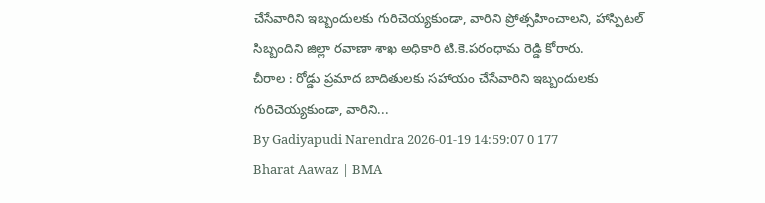చేసేవారిని ఇబ్బందులకు గురిచెయ్యకుండా, వారిని ప్రోత్సహించాలని, హాస్పిటల్ సిబ్బందిని జిల్లా రవాణా శాఖ అధికారి టి.కె.పరంధామ రెడ్డి కోరారు.
చీరాల : రోడ్డు ప్రమాద బాదితులకు సహాయం చేసేవారిని ఇబ్బందులకు గురిచెయ్యకుండా, వారిని...
By Gadiyapudi Narendra 2026-01-19 14:59:07 0 177
Bharat Aawaz | BMA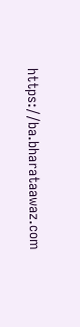https://ba.bharataawaz.com